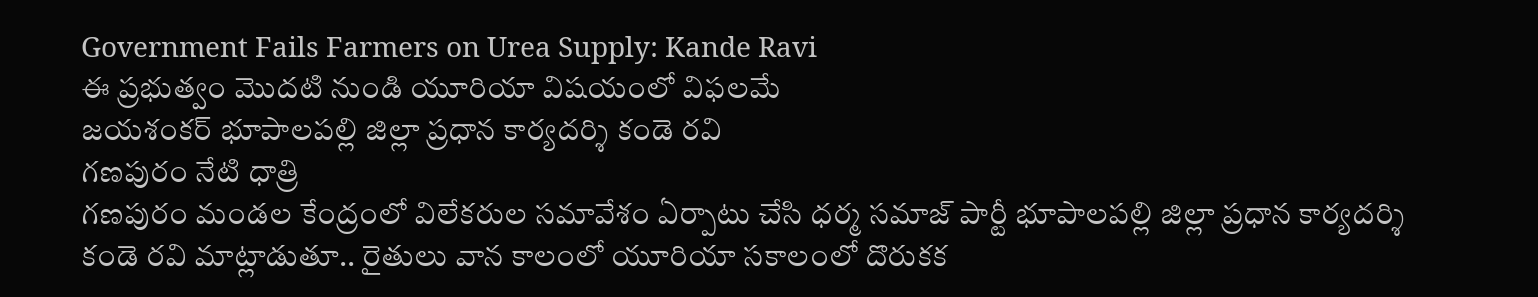Government Fails Farmers on Urea Supply: Kande Ravi
ఈ ప్రభుత్వం మొదటి నుండి యూరియా విషయంలో విఫలమే
జయశంకర్ భూపాలపల్లి జిల్లా ప్రధాన కార్యదర్శి కండె రవి
గణపురం నేటి ధాత్రి
గణపురం మండల కేంద్రంలో విలేకరుల సమావేశం ఏర్పాటు చేసి ధర్మ సమాజ్ పార్టీ భూపాలపల్లి జిల్లా ప్రధాన కార్యదర్శి కండె రవి మాట్లాడుతూ.. రైతులు వాన కాలంలో యూరియా సకాలంలో దొరుకక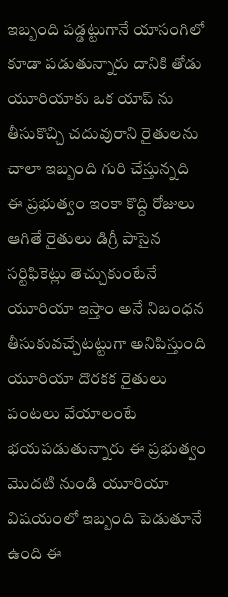ఇబ్బంది పడ్డట్టుగానే యాసంగిలో కూడా పడుతున్నారు దానికి తోడు యూరియాకు ఒక యాప్ ను తీసుకొచ్చి చదువురాని రైతులను చాలా ఇబ్బంది గురి చేస్తున్నది ఈ ప్రభుత్వం ఇంకా కొద్ది రోజులు ఆగితే రైతులు డిగ్రీ పాసైన సర్టిఫికెట్లు తెచ్చుకుంటేనే యూరియా ఇస్తాం అనే నిబంధన తీసుకువచ్చేటట్టుగా అనిపిస్తుంది యూరియా దొరకక రైతులు పంటలు వేయాలంటే భయపడుతున్నారు ఈ ప్రభుత్వం మొదటి నుండి యూరియా విషయంలో ఇబ్బంది పెడుతూనే ఉంది ఈ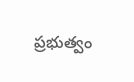ప్రభుత్వం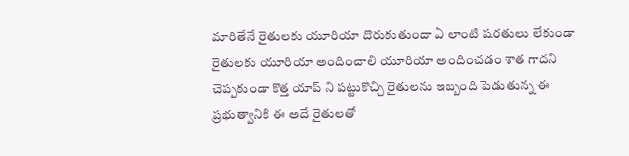మారితేనే రైతులకు యూరియా దొరుకుతుందా ఏ లాంటి షరతులు లేకుండా రైతులకు యూరియా అందించాలి యూరియా అందించడం శాత గాదని చెప్పకుండా కొత్త యాప్ ని పట్టుకొచ్చి రైతులను ఇబ్బంది పెడుతున్న ఈ ప్రభుత్వానికి ఈ అదే రైతులతో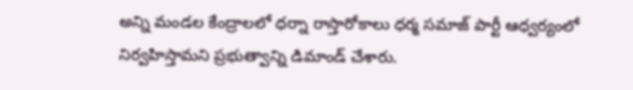అన్ని మండల కేంద్రాలలో ధర్నా రాస్తారోకాలు ధర్మ సమాజ్ పార్టీ ఆధ్వర్యంలో నిర్వహిస్తామని ప్రభుత్వాన్ని డిమాండ్ చేశారు.